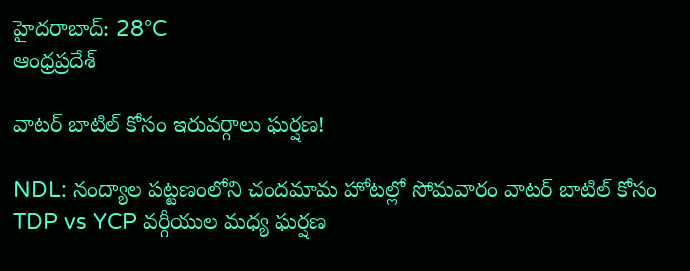హైదరాబాద్: 28°C
ఆంధ్రప్రదేశ్

వాటర్ బాటిల్ కోసం ఇరువర్గాలు ఘర్షణ!

NDL: నంద్యాల పట్టణంలోని చందమామ హోటల్లో సోమవారం వాటర్ బాటిల్ కోసం TDP vs YCP వర్గీయుల మధ్య ఘర్షణ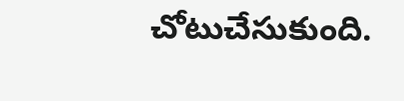చోటుచేసుకుంది.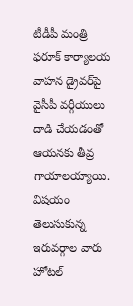టీడీపీ మంత్రి ఫరూక్ కార్యాలయ వాహన డ్రైవర్‌‌పై వైసీపీ వర్గీయులు దాడి చేయడంతో ఆయనకు తీవ్ర గాయాలయ్యాయి. విషయం తెలుసుకున్న ఇరువర్గాల వారు హోటల్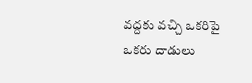వద్దకు వచ్చి ఒకరిపై ఒకరు దాడులు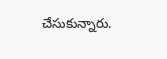చేసుకున్నారు.